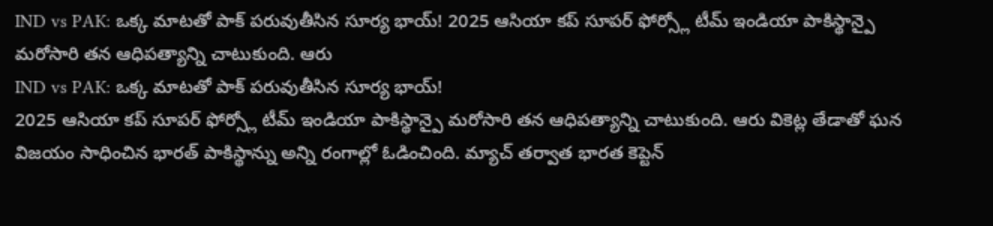IND vs PAK: ఒక్క మాటతో పాక్ పరువుతీసిన సూర్య భాయ్! 2025 ఆసియా కప్ సూపర్ ఫోర్స్లో టీమ్ ఇండియా పాకిస్థాన్పై మరోసారి తన ఆధిపత్యాన్ని చాటుకుంది. ఆరు
IND vs PAK: ఒక్క మాటతో పాక్ పరువుతీసిన సూర్య భాయ్!
2025 ఆసియా కప్ సూపర్ ఫోర్స్లో టీమ్ ఇండియా పాకిస్థాన్పై మరోసారి తన ఆధిపత్యాన్ని చాటుకుంది. ఆరు వికెట్ల తేడాతో ఘన విజయం సాధించిన భారత్ పాకిస్థాన్ను అన్ని రంగాల్లో ఓడించింది. మ్యాచ్ తర్వాత భారత కెప్టెన్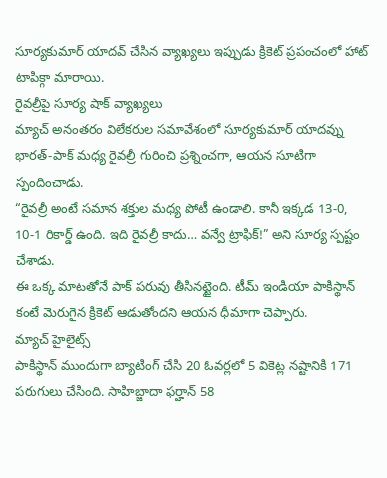సూర్యకుమార్ యాదవ్ చేసిన వ్యాఖ్యలు ఇప్పుడు క్రికెట్ ప్రపంచంలో హాట్ టాపిక్గా మారాయి.
రైవల్రీపై సూర్య షాక్ వ్యాఖ్యలు
మ్యాచ్ అనంతరం విలేకరుల సమావేశంలో సూర్యకుమార్ యాదవ్ను భారత్-పాక్ మధ్య రైవల్రీ గురించి ప్రశ్నించగా, ఆయన సూటిగా స్పందించాడు.
“రైవల్రీ అంటే సమాన శక్తుల మధ్య పోటీ ఉండాలి. కానీ ఇక్కడ 13-0, 10-1 రికార్డ్ ఉంది. ఇది రైవల్రీ కాదు… వన్వే ట్రాఫిక్!” అని సూర్య స్పష్టం చేశాడు.
ఈ ఒక్క మాటతోనే పాక్ పరువు తీసినట్టైంది. టీమ్ ఇండియా పాకిస్థాన్ కంటే మెరుగైన క్రికెట్ ఆడుతోందని ఆయన ధీమాగా చెప్పారు.
మ్యాచ్ హైలైట్స్
పాకిస్థాన్ ముందుగా బ్యాటింగ్ చేసి 20 ఓవర్లలో 5 వికెట్ల నష్టానికి 171 పరుగులు చేసింది. సాహిబ్జాదా ఫర్హాన్ 58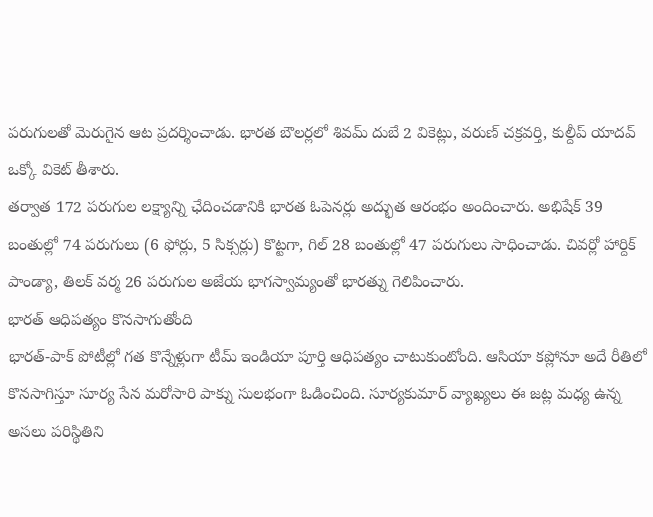పరుగులతో మెరుగైన ఆట ప్రదర్శించాడు. భారత బౌలర్లలో శివమ్ దుబే 2 వికెట్లు, వరుణ్ చక్రవర్తి, కుల్దీప్ యాదవ్ ఒక్కో వికెట్ తీశారు.
తర్వాత 172 పరుగుల లక్ష్యాన్ని ఛేదించడానికి భారత ఓపెనర్లు అద్భుత ఆరంభం అందించారు. అభిషేక్ 39 బంతుల్లో 74 పరుగులు (6 ఫోర్లు, 5 సిక్సర్లు) కొట్టగా, గిల్ 28 బంతుల్లో 47 పరుగులు సాధించాడు. చివర్లో హార్దిక్ పాండ్యా, తిలక్ వర్మ 26 పరుగుల అజేయ భాగస్వామ్యంతో భారత్ను గెలిపించారు.
భారత్ ఆధిపత్యం కొనసాగుతోంది
భారత్-పాక్ పోటీల్లో గత కొన్నేళ్లుగా టీమ్ ఇండియా పూర్తి ఆధిపత్యం చాటుకుంటోంది. ఆసియా కప్లోనూ అదే రీతిలో కొనసాగిస్తూ సూర్య సేన మరోసారి పాక్ను సులభంగా ఓడించింది. సూర్యకుమార్ వ్యాఖ్యలు ఈ జట్ల మధ్య ఉన్న అసలు పరిస్థితిని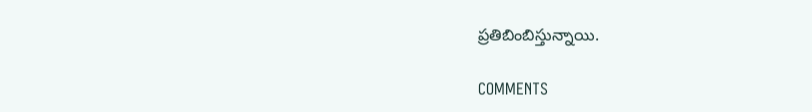ప్రతిబింబిస్తున్నాయి.

COMMENTS